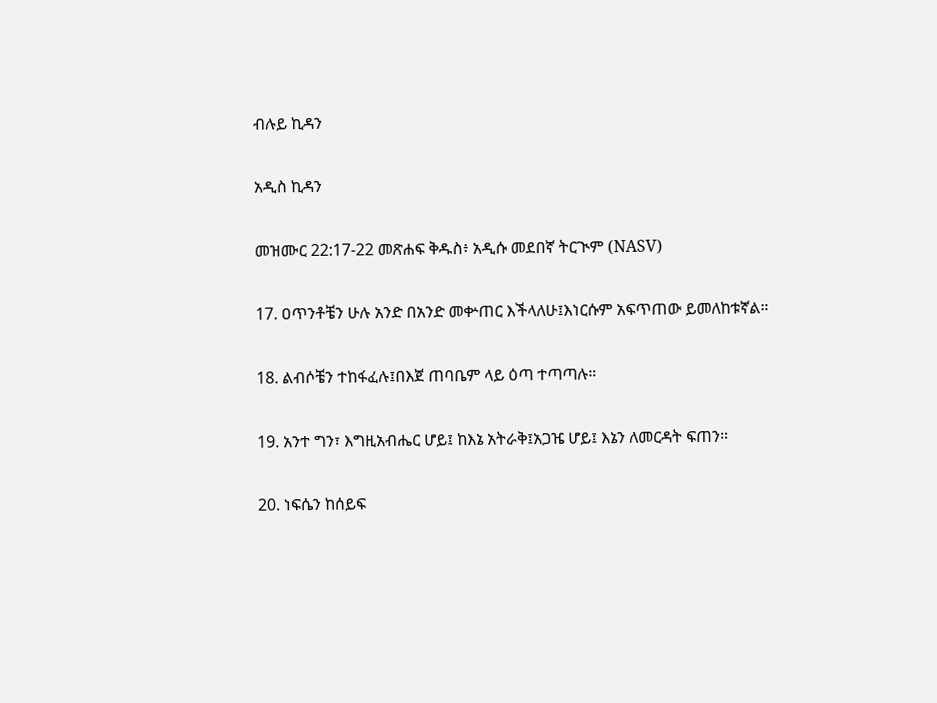ብሉይ ኪዳን

አዲስ ኪዳን

መዝሙር 22:17-22 መጽሐፍ ቅዱስ፥ አዲሱ መደበኛ ትርጒም (NASV)

17. ዐጥንቶቼን ሁሉ አንድ በአንድ መቍጠር እችላለሁ፤እነርሱም አፍጥጠው ይመለከቱኛል።

18. ልብሶቼን ተከፋፈሉ፤በእጀ ጠባቤም ላይ ዕጣ ተጣጣሉ።

19. አንተ ግን፣ እግዚአብሔር ሆይ፤ ከእኔ አትራቅ፤አጋዤ ሆይ፤ እኔን ለመርዳት ፍጠን።

20. ነፍሴን ከሰይፍ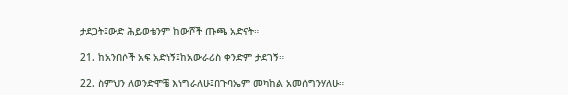ታደጋት፤ውድ ሕይወቴንም ከውሾች ጡጫ አድናት።

21. ከአንበሶች አፍ አድነኝ፤ከአውራሪስ ቀንድም ታደገኝ።

22. ስምህን ለወንድሞቼ እነግራለሁ፤በጉባኤም መካከል አመሰግንሃለሁ።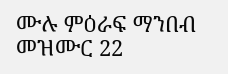ሙሉ ምዕራፍ ማንበብ መዝሙር 22